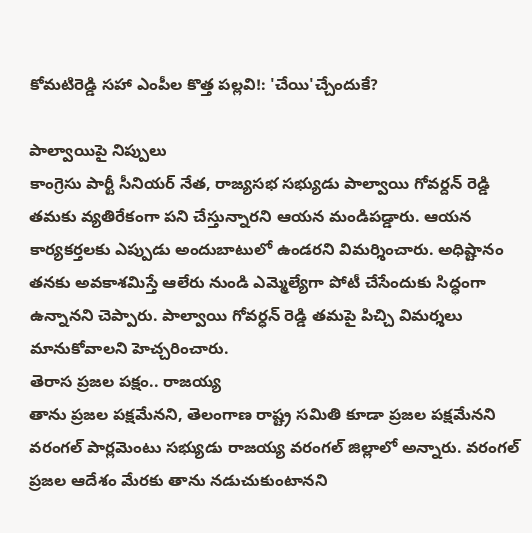కోమటిరెడ్డి సహా ఎంపీల కొత్త పల్లవి!: 'చేయి'చ్చేందుకే?

పాల్వాయిపై నిప్పులు
కాంగ్రెసు పార్టీ సీనియర్ నేత, రాజ్యసభ సభ్యుడు పాల్వాయి గోవర్దన్ రెడ్డి తమకు వ్యతిరేకంగా పని చేస్తున్నారని ఆయన మండిపడ్డారు. ఆయన కార్యకర్తలకు ఎప్పుడు అందుబాటులో ఉండరని విమర్శించారు. అధిష్టానం తనకు అవకాశమిస్తే ఆలేరు నుండి ఎమ్మెల్యేగా పోటీ చేసేందుకు సిద్ధంగా ఉన్నానని చెప్పారు. పాల్వాయి గోవర్ధన్ రెడ్డి తమపై పిచ్చి విమర్శలు మానుకోవాలని హెచ్చరించారు.
తెరాస ప్రజల పక్షం.. రాజయ్య
తాను ప్రజల పక్షమేనని, తెలంగాణ రాష్ట్ర సమితి కూడా ప్రజల పక్షమేనని వరంగల్ పార్లమెంటు సభ్యుడు రాజయ్య వరంగల్ జిల్లాలో అన్నారు. వరంగల్ ప్రజల ఆదేశం మేరకు తాను నడుచుకుంటానని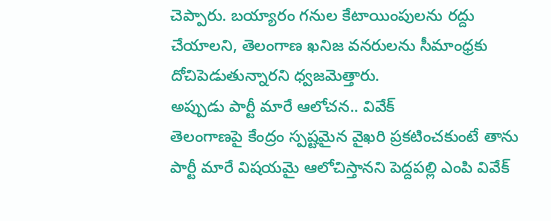చెప్పారు. బయ్యారం గనుల కేటాయింపులను రద్దు చేయాలని, తెలంగాణ ఖనిజ వనరులను సీమాంధ్రకు దోచిపెడుతున్నారని ధ్వజమెత్తారు.
అప్పుడు పార్టీ మారే ఆలోచన.. వివేక్
తెలంగాణపై కేంద్రం స్పష్టమైన వైఖరి ప్రకటించకుంటే తాను పార్టీ మారే విషయమై ఆలోచిస్తానని పెద్దపల్లి ఎంపి వివేక్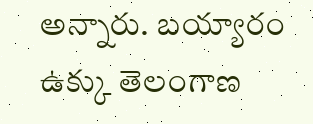అన్నారు. బయ్యారం ఉక్కు తెలంగాణ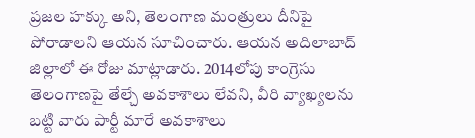ప్రజల హక్కు అని, తెలంగాణ మంత్రులు దీనిపై పోరాడాలని ఆయన సూచించారు. ఆయన అదిలాబాద్ జిల్లాలో ఈ రోజు మాట్లాడారు. 2014లోపు కాంగ్రెసు తెలంగాణపై తేల్చే అవకాశాలు లేవని, వీరి వ్యాఖ్యలను బట్టి వారు పార్టీ మారే అవకాశాలు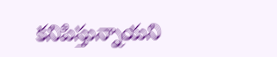కనిపిస్తున్నాయని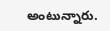అంటున్నారు.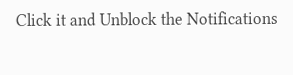Click it and Unblock the Notifications